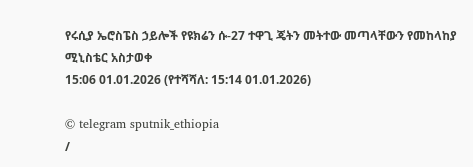የሩሲያ ኤሮስፔስ ኃይሎች የዩክሬን ሱ-27 ተዋጊ ጄትን መትተው መጣላቸውን የመከላከያ ሚኒስቴር አስታወቀ
15:06 01.01.2026 (የተሻሻለ: 15:14 01.01.2026)

© telegram sputnik_ethiopia
/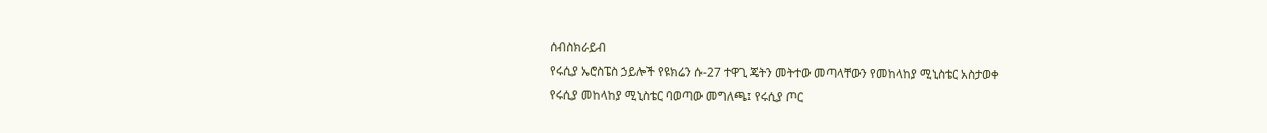ሰብስክራይብ
የሩሲያ ኤሮስፔስ ኃይሎች የዩክሬን ሱ-27 ተዋጊ ጄትን መትተው መጣላቸውን የመከላከያ ሚኒስቴር አስታወቀ
የሩሲያ መከላከያ ሚኒስቴር ባወጣው መግለጫ፤ የሩሲያ ጦር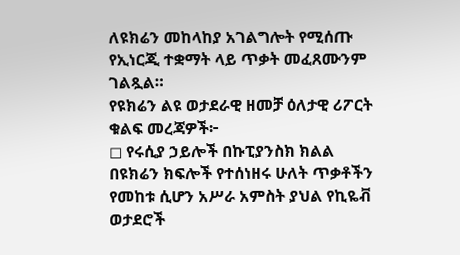ለዩክሬን መከላከያ አገልግሎት የሚሰጡ የኢነርጂ ተቋማት ላይ ጥቃት መፈጸሙንም ገልጿል።
የዩክሬን ልዩ ወታደራዊ ዘመቻ ዕለታዊ ሪፖርት ቁልፍ መረጃዎች፦
◻ የሩሲያ ኃይሎች በኩፒያንስክ ክልል በዩክሬን ክፍሎች የተሰነዘሩ ሁለት ጥቃቶችን የመከቱ ሲሆን አሥራ አምስት ያህል የኪዬቭ ወታደሮች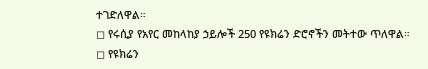ተገድለዋል።
◻ የሩሲያ የአየር መከላከያ ኃይሎች 250 የዩክሬን ድሮኖችን መትተው ጥለዋል።
◻ የዩክሬን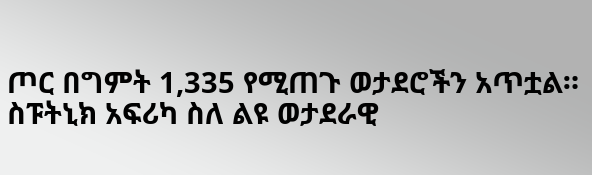ጦር በግምት 1,335 የሚጠጉ ወታደሮችን አጥቷል።
ስፑትኒክ አፍሪካ ስለ ልዩ ወታደራዊ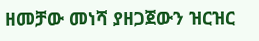ዘመቻው መነሻ ያዘጋጀውን ዝርዝር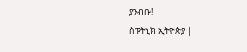ያንብቡ!
ስፑትኒክ ኢትዮጵያ |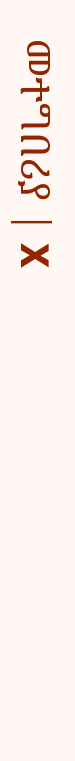መተግበሪያ | X